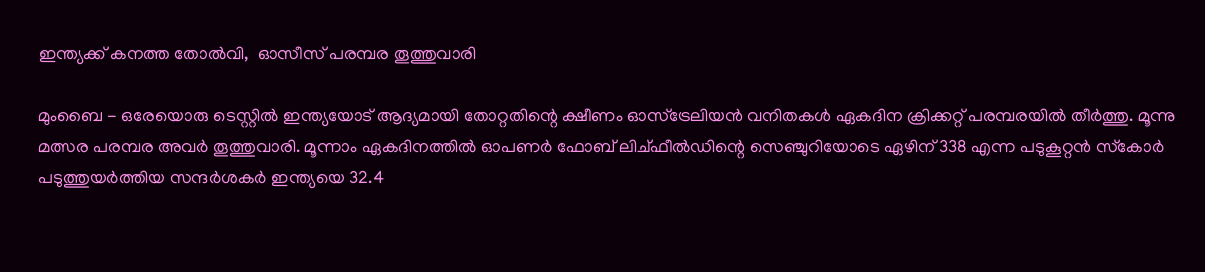ഇന്ത്യക്ക് കനത്ത തോല്‍വി,  ഓസീസ് പരമ്പര തൂത്തുവാരി

മുംബൈ - ഒരേയൊരു ടെസ്റ്റില്‍ ഇന്ത്യയോട് ആദ്യമായി തോറ്റതിന്റെ ക്ഷീണം ഓസ്‌ട്രേലിയന്‍ വനിതകള്‍ ഏകദിന ക്രിക്കറ്റ് പരമ്പരയില്‍ തീര്‍ത്തു. മൂന്നു മത്സര പരമ്പര അവര്‍ തൂത്തുവാരി. മൂന്നാം ഏകദിനത്തില്‍ ഓപണര്‍ ഫോബ് ലിച്ഫീല്‍ഡിന്റെ സെഞ്ചുറിയോടെ ഏഴിന് 338 എന്ന പടുകൂറ്റന്‍ സ്‌കോര്‍ പടുത്തുയര്‍ത്തിയ സന്ദര്‍ശകര്‍ ഇന്ത്യയെ 32.4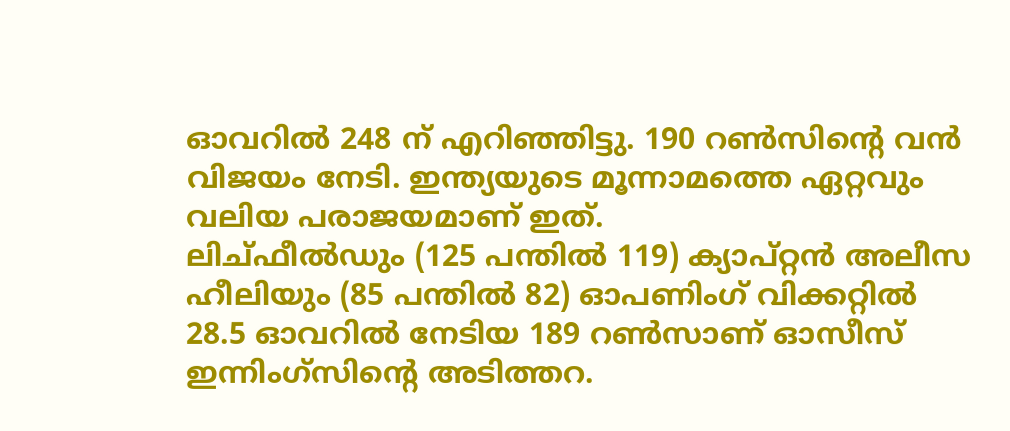ഓവറില്‍ 248 ന് എറിഞ്ഞിട്ടു. 190 റണ്‍സിന്റെ വന്‍ വിജയം നേടി. ഇന്ത്യയുടെ മൂന്നാമത്തെ ഏറ്റവും വലിയ പരാജയമാണ് ഇത്.
ലിച്ഫീല്‍ഡും (125 പന്തില്‍ 119) ക്യാപ്റ്റന്‍ അലീസ ഹീലിയും (85 പന്തില്‍ 82) ഓപണിംഗ് വിക്കറ്റില്‍ 28.5 ഓവറില്‍ നേടിയ 189 റണ്‍സാണ് ഓസീസ് ഇന്നിംഗ്‌സിന്റെ അടിത്തറ.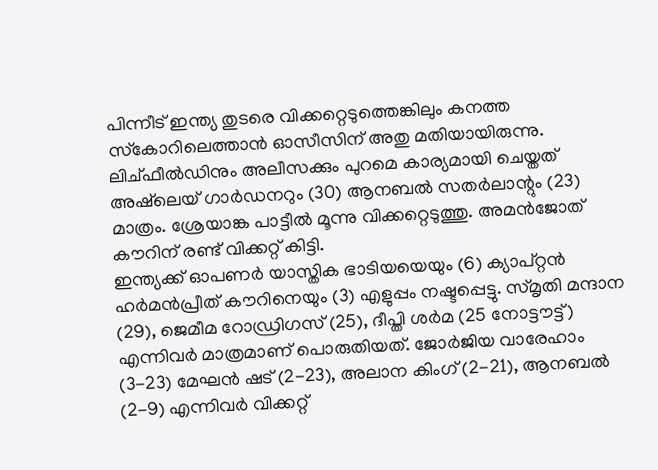പിന്നീട് ഇന്ത്യ തുടരെ വിക്കറ്റെടുത്തെങ്കിലും കനത്ത സ്‌കോറിലെത്താന്‍ ഓസീസിന് അതു മതിയായിരുന്നു. ലിച്ഫീല്‍ഡിനും അലീസക്കും പുറമെ കാര്യമായി ചെയ്തത് അഷ്‌ലെയ് ഗാര്‍ഡനറും (30) ആനബല്‍ സതര്‍ലാന്റും (23) മാത്രം. ശ്രേയാങ്ക പാട്ടീല്‍ മൂന്നു വിക്കറ്റെടുത്തു. അമന്‍ജോത് കൗറിന് രണ്ട് വിക്കറ്റ് കിട്ടി.
ഇന്ത്യക്ക് ഓപണര്‍ യാസ്തിക ഭാടിയയെയും (6) ക്യാപ്റ്റന്‍ ഹര്‍മന്‍പ്രീത് കൗറിനെയും (3) എളുപ്പം നഷ്ടപ്പെട്ടു. സ്മൃതി മന്ദാന (29), ജെമീമ റോഡ്രിഗസ് (25), ദീപ്തി ശര്‍മ (25 നോട്ടൗട്ട്) എന്നിവര്‍ മാത്രമാണ് പൊരുതിയത്. ജോര്‍ജിയ വാരേഹാം (3-23) മേഘന്‍ ഷട് (2-23), അലാന കിംഗ് (2-21), ആനബല്‍ (2-9) എന്നിവര്‍ വിക്കറ്റ്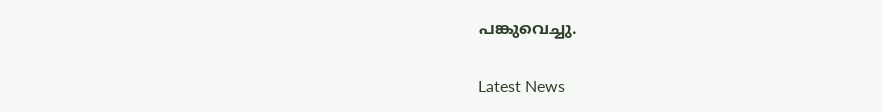പങ്കുവെച്ചു.

Latest News